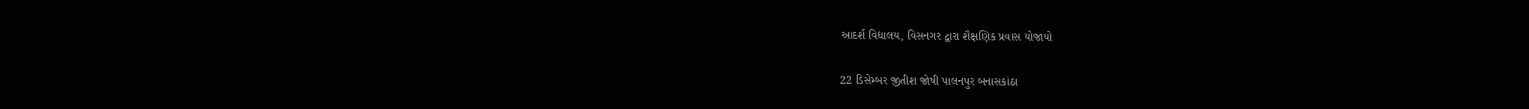આદર્શ વિદ્યાલય, વિસનગર દ્વારા શૈક્ષણિક પ્રવાસ યોજાયો

22 ડિસેમ્બર જીતીશ જોષી પાલનપુર બનાસકાંઠા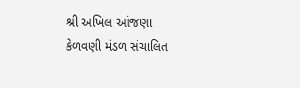શ્રી અખિલ આંજણા કેળવણી મંડળ સંચાલિત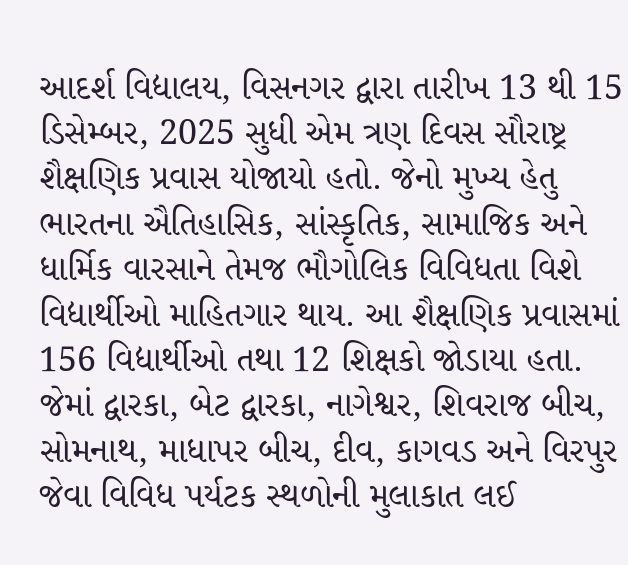આદર્શ વિદ્યાલય, વિસનગર દ્વારા તારીખ 13 થી 15 ડિસેમ્બર, 2025 સુધી એમ ત્રણ દિવસ સૌરાષ્ટ્ર શૈક્ષણિક પ્રવાસ યોજાયો હતો. જેનો મુખ્ય હેતુ ભારતના ઐતિહાસિક, સાંસ્કૃતિક, સામાજિક અને ધાર્મિક વારસાને તેમજ ભૌગોલિક વિવિધતા વિશે વિદ્યાર્થીઓ માહિતગાર થાય. આ શૈક્ષણિક પ્રવાસમાં 156 વિદ્યાર્થીઓ તથા 12 શિક્ષકો જોડાયા હતા. જેમાં દ્વારકા, બેટ દ્વારકા, નાગેશ્વર, શિવરાજ બીચ, સોમનાથ, માધાપર બીચ, દીવ, કાગવડ અને વિરપુર જેવા વિવિધ પર્યટક સ્થળોની મુલાકાત લઈ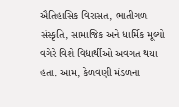ઐતિહાસિક વિરાસત, ભાતીગળ સંસ્કૃતિ, સામાજિક અને ધાર્મિક મૂલ્યો વગેરે વિશે વિદ્યાર્થીઓ અવગત થયા હતા. આમ, કેળવણી મંડળના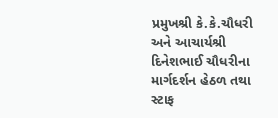પ્રમુખશ્રી કે.કે.ચૌધરી અને આચાર્યશ્રી દિનેશભાઈ ચૌધરીના માર્ગદર્શન હેઠળ તથા સ્ટાફ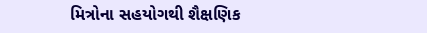મિત્રોના સહયોગથી શૈક્ષણિક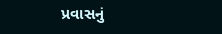પ્રવાસનું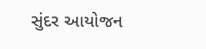સુંદર આયોજન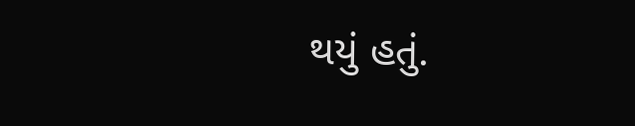થયું હતું.